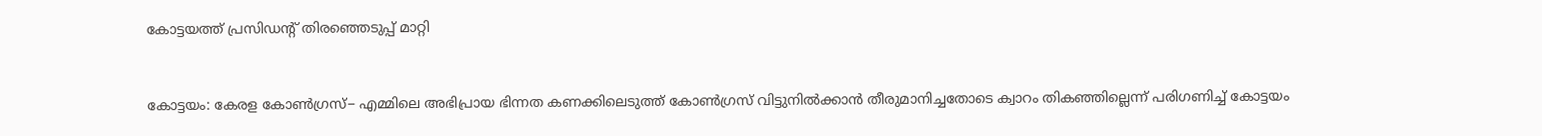കോട്ടയത്ത് പ്രസിഡന്‍റ് തിരഞ്ഞെടുപ്പ് മാറ്റി


കോട്ടയം: കേരള കോൺഗ്രസ്− എമ്മിലെ അഭിപ്രായ ഭിന്നത കണക്കിലെടുത്ത് കോൺഗ്രസ് വിട്ടുനിൽക്കാൻ തീരുമാനിച്ചതോടെ ക്വാറം തികഞ്ഞില്ലെന്ന് പരിഗണിച്ച് കോട്ടയം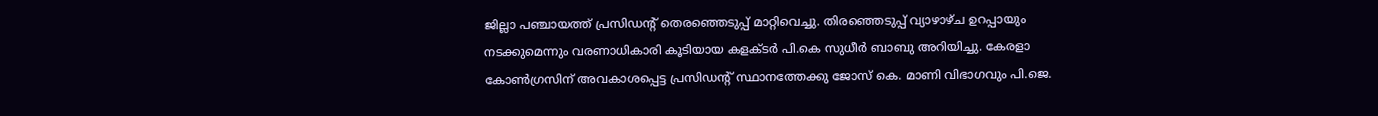ജില്ലാ പഞ്ചായത്ത് പ്രസിഡന്‍റ് തെരഞ്ഞെടുപ്പ് മാറ്റിവെച്ചു. തിരഞ്ഞെടുപ്പ് വ്യാഴാഴ്ച ഉറപ്പായും നടക്കുമെന്നും വരണാധികാരി കൂടിയായ കളക്ടർ പി.കെ സുധീർ ബാബു അറിയിച്ചു. കേരളാ കോൺഗ്രസിന് അവകാശപ്പെട്ട പ്രസിഡന്‍റ് സ്ഥാനത്തേക്കു ജോസ് കെ. മാണി വിഭാഗവും പി.ജെ.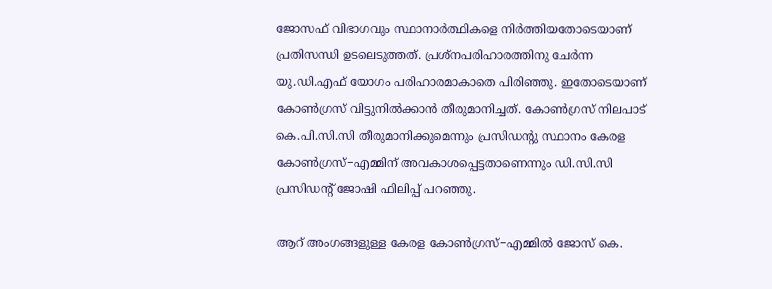ജോസഫ് വിഭാഗവും സ്ഥാനാർത്ഥികളെ നിർത്തിയതോടെയാണ് പ്രതിസന്ധി ഉടലെടുത്തത്. പ്രശ്നപരിഹാരത്തിനു ചേർന്ന യു.ഡി.എഫ് യോഗം പരിഹാരമാകാതെ പിരിഞ്ഞു. ഇതോടെയാണ് കോൺ‍ഗ്രസ് വിട്ടുനിൽക്കാൻ തീരുമാനിച്ചത്. കോൺ‍ഗ്രസ് നിലപാട് കെ.പി.സി.സി തീരുമാനിക്കുമെന്നും പ്രസിഡന്‍റു സ്ഥാനം കേരള കോൺ‍ഗ്രസ്−എമ്മിന് അവകാശപ്പെട്ടതാണെന്നും ഡി.സി.സി പ്രസിഡന്‍റ് ജോഷി ഫിലിപ്പ് പറഞ്ഞു.

ആറ് അംഗങ്ങളുള്ള കേരള കോൺ‍ഗ്രസ്−എമ്മിൽ ജോസ് കെ.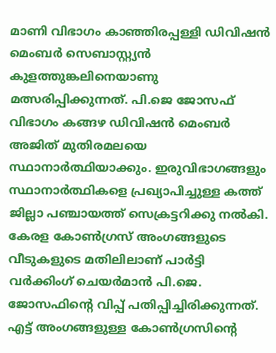മാണി വിഭാഗം കാഞ്ഞിരപ്പള്ളി ഡിവിഷൻ മെംബർ സെബാസ്റ്റ്യൻ കുളത്തുങ്കലിനെയാണു മത്സരിപ്പിക്കുന്നത്. പി.ജെ ജോസഫ് വിഭാഗം കങ്ങഴ ഡിവിഷൻ മെംബർ അജിത് മുതിരമലയെ സ്ഥാനാർത്ഥിയാക്കും. ഇരുവിഭാഗങ്ങളും സ്ഥാനാർത്ഥികളെ പ്രഖ്യാപിച്ചുള്ള കത്ത് ജില്ലാ പഞ്ചായത്ത് സെക്രട്ടറിക്കു നൽകി. കേരള കോൺഗ്രസ് അംഗങ്ങളുടെ വീടുകളുടെ മതിലിലാണ് പാർട്ടി വർക്കിംഗ് ചെയർമാൻ പി.ജെ. ജോസഫിന്‍റെ വിപ്പ് പതിപ്പിച്ചിരിക്കുന്നത്. എട്ട് അംഗങ്ങളുള്ള കോൺഗ്രസിന്‍റെ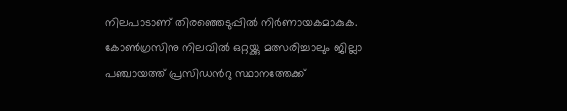നിലപാടാണ് തിരഞ്ഞെടുപ്പിൽ നിർണായകമാകുക. കോൺ‍ഗ്രസിനു നിലവിൽ ഒറ്റയ്ക്കു മത്സരിച്ചാലും ജില്ലാ പഞ്ചായത്ത് പ്രസിഡന്‍റു സ്ഥാനത്തേക്ക്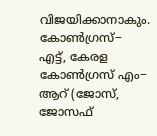വിജയിക്കാനാകും. കോൺ‍ഗ്രസ്− എട്ട്, കേരള കോൺ‍ഗ്രസ് എം− ആറ് (ജോസ്, ജോസഫ്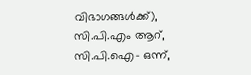വിഭാഗങ്ങൾക്ക്), സി.പി.എം ആറ്, സി.പി.ഐ− ഒന്ന്,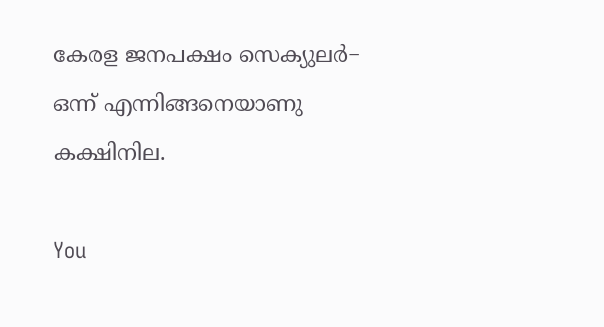കേരള ജനപക്ഷം സെക്യുലർ− ഒന്ന് എന്നിങ്ങനെയാണു കക്ഷിനില.

You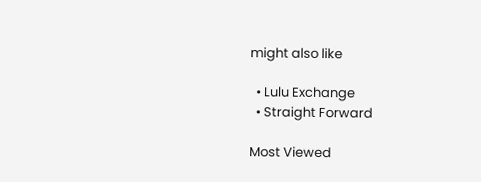might also like

  • Lulu Exchange
  • Straight Forward

Most Viewed